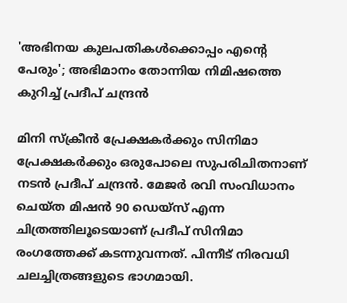'അഭിനയ കുലപതികൾക്കൊപ്പം എന്റെ പേരും'; അഭിമാനം തോന്നിയ നിമിഷത്തെ കുറിച്ച് പ്രദീപ് ചന്ദ്രൻ

മിനി സ്ക്രീൻ പ്രേക്ഷകർക്കും സിനിമാ പ്രേക്ഷകർക്കും ഒരുപോലെ സുപരിചിതനാണ് നടൻ പ്രദീപ് ചന്ദ്രൻ. മേജർ രവി സംവിധാനം ചെയ്ത മിഷൻ 90 ഡെയ്സ് എന്ന ചിത്രത്തിലൂടെയാണ് പ്രദീപ് സിനിമാ രംഗത്തേക്ക് കടന്നുവന്നത്. പിന്നീട് നിരവധി ചലച്ചിത്രങ്ങളുടെ ഭാഗമായി.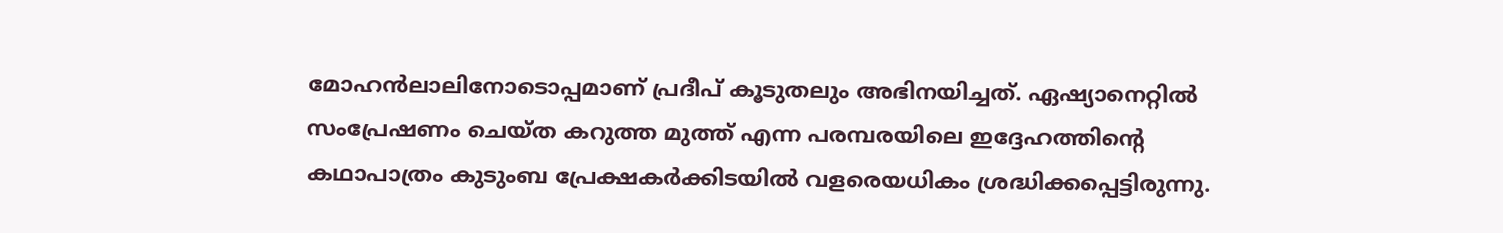മോഹൻലാലിനോടൊപ്പമാണ് പ്രദീപ് കൂടുതലും അഭിനയിച്ചത്. ഏഷ്യാനെറ്റിൽ സംപ്രേഷണം ചെയ്ത കറുത്ത മുത്ത് എന്ന പരമ്പരയിലെ ഇദ്ദേഹത്തിന്റെ കഥാപാത്രം കുടുംബ പ്രേക്ഷകർക്കിടയിൽ വളരെയധികം ശ്രദ്ധിക്കപ്പെട്ടിരുന്നു.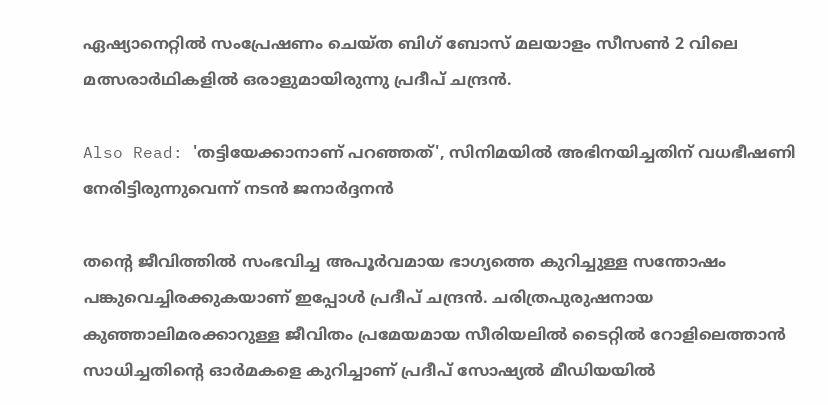ഏഷ്യാനെറ്റിൽ സംപ്രേഷണം ചെയ്ത ബിഗ് ബോസ് മലയാളം സീസൺ 2 വിലെ മത്സരാർഥികളിൽ ഒരാളുമായിരുന്നു പ്രദീപ് ചന്ദ്രൻ.

Also Read: 'തട്ടിയേക്കാനാണ് പറഞ്ഞത്', സിനിമയിൽ അഭിനയിച്ചതിന് വധഭീഷണി നേരിട്ടിരുന്നുവെന്ന് നടൻ ജനാർദ്ദനൻ

തന്റെ ജീവിത്തിൽ സംഭവിച്ച അപൂർവമായ ഭാഗ്യത്തെ കുറിച്ചുള്ള സന്തോഷം പങ്കുവെച്ചിരക്കുകയാണ് ഇപ്പോൾ പ്രദീപ് ചന്ദ്രൻ. ചരിത്രപുരുഷനായ കുഞ്ഞാലിമരക്കാറുള്ള ജീവിതം പ്രമേയമായ സീരിയലിൽ ടൈറ്റിൽ റോളിലെത്താൻ സാധിച്ചതിന്റെ ഓർമകളെ കുറിച്ചാണ് പ്രദീപ് സോഷ്യൽ മീഡിയയിൽ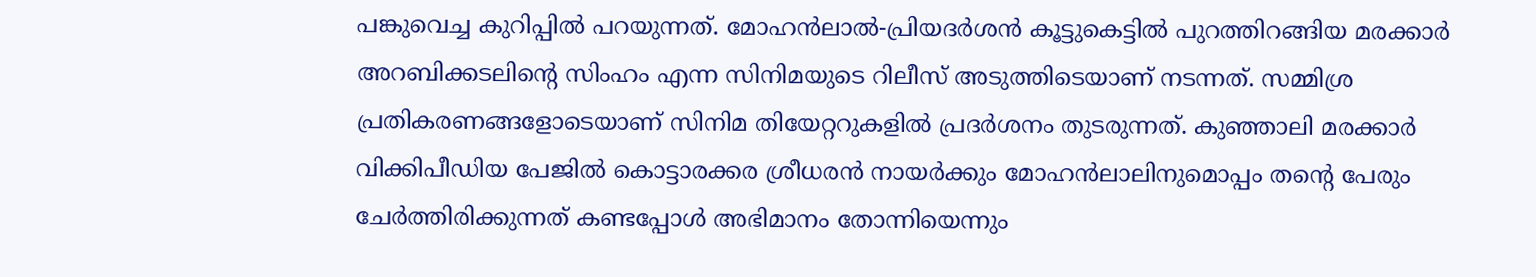പങ്കുവെച്ച കുറിപ്പിൽ പറയുന്നത്. മോഹൻലാൽ-പ്രിയദർശൻ കൂട്ടുകെട്ടിൽ പുറത്തിറങ്ങിയ മരക്കാർ അറബിക്കടലിന്റെ സിംഹം എന്ന സിനിമയുടെ റിലീസ് അടുത്തിടെയാണ് നടന്നത്. സമ്മിശ്ര പ്രതികരണങ്ങളോടെയാണ് സിനിമ തിയേറ്ററുകളിൽ പ്രദർശനം തുടരുന്നത്. കുഞ്ഞാലി മരക്കാര്‍ വിക്കിപീഡിയ പേജില്‍ കൊട്ടാരക്കര ശ്രീധരന്‍ നായര്‍ക്കും മോഹന്‍ലാലിനുമൊപ്പം തന്റെ പേരും ചേര്‍ത്തിരിക്കുന്നത് കണ്ടപ്പോള്‍ അഭിമാനം തോന്നിയെന്നും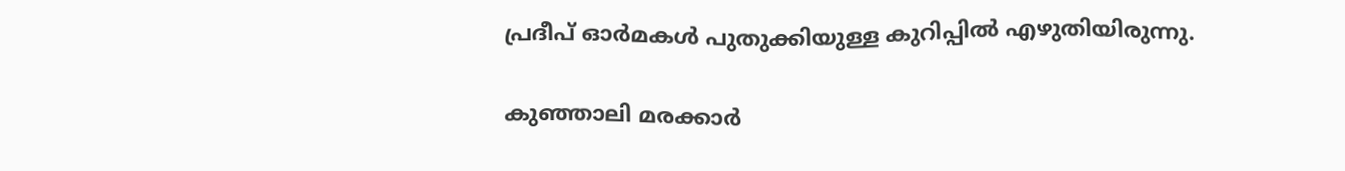പ്രദീപ് ഓർമകൾ പുതുക്കിയുള്ള കുറിപ്പിൽ എഴുതിയിരുന്നു.

കുഞ്ഞാലി മരക്കാർ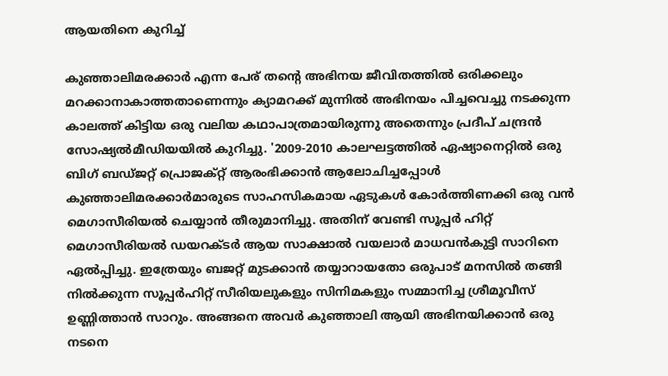ആയതിനെ കുറിച്ച്

കുഞ്ഞാലിമരക്കാർ എന്ന പേര് തന്റെ അഭിനയ ജീവിതത്തിൽ ഒരിക്കലും മറക്കാനാകാത്തതാണെന്നും ക്യാമറക്ക് മുന്നിൽ അഭിനയം പിച്ചവെച്ചു നടക്കുന്ന കാലത്ത് കിട്ടിയ ഒരു വലിയ കഥാപാത്രമായിരുന്നു അതെന്നും പ്രദീപ് ചന്ദ്രൻ സോഷ്യൽമീഡിയയിൽ കുറിച്ചു. '2009-2010 കാലഘട്ടത്തിൽ ഏഷ്യാനെറ്റിൽ ഒരു ബിഗ് ബഡ്ജറ്റ് പ്രൊജക്റ്റ് ആരംഭിക്കാൻ ആലോചിച്ചപ്പോൾ കുഞ്ഞാലിമരക്കാർമാരുടെ സാഹസികമായ ഏടുകൾ കോർത്തിണക്കി ഒരു വൻ മെഗാസീരിയൽ ചെയ്യാൻ തീരുമാനിച്ചു. അതിന് വേണ്ടി സൂപ്പർ ഹിറ്റ് മെഗാസീരിയൽ ഡയറക്ടർ ആയ സാക്ഷാൽ വയലാർ മാധവൻകുട്ടി സാറിനെ ഏൽപ്പിച്ചു. ഇത്രേയും ബജറ്റ് മുടക്കാൻ തയ്യാറായതോ ഒരുപാട് മനസിൽ തങ്ങി നിൽക്കുന്ന സൂപ്പർഹിറ്റ് സീരിയലുകളും സിനിമകളും സമ്മാനിച്ച ശ്രീമൂവീസ് ഉണ്ണിത്താൻ സാറും. അങ്ങനെ അവർ കുഞ്ഞാലി ആയി അഭിനയിക്കാൻ ഒരു നടനെ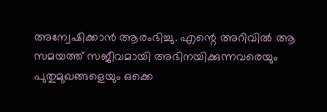അന്വേഷിക്കാൻ ആരംഭിച്ചു. എന്റെ അറിവിൽ ആ സമയത്ത് സജീവമായി അഭിനയിക്കുന്നവരെയും പുതുമുഖങ്ങളെയും ഒക്കെ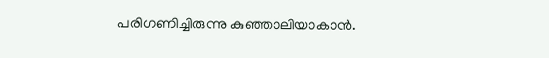പരിഗണിച്ചിരുന്നു കുഞ്ഞാലിയാകാൻ.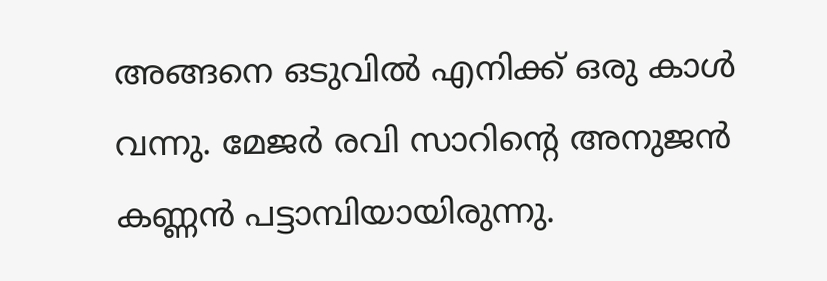അങ്ങനെ ഒടുവിൽ എനിക്ക് ഒരു കാൾ വന്നു. മേജർ രവി സാറിന്റെ അനുജൻ കണ്ണൻ പട്ടാമ്പിയായിരുന്നു.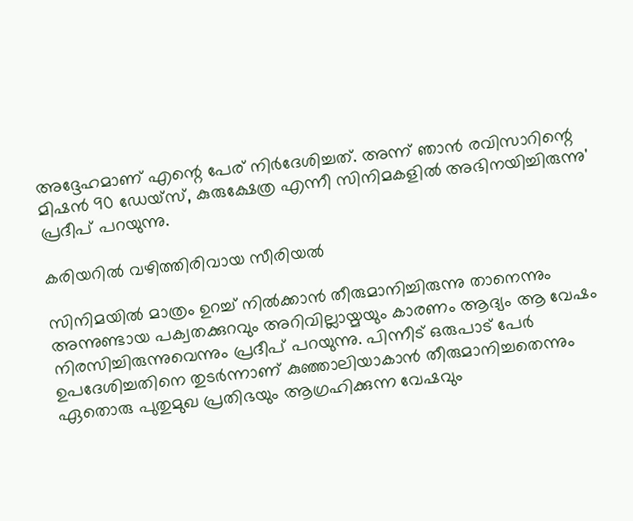അദ്ദേഹമാണ് എന്റെ പേര് നിർദേശിച്ചത്. അന്ന് ഞാൻ രവിസാറിന്റെ മിഷൻ 90 ഡേയ്‌സ്, കുരുക്ഷേത്ര എന്നീ സിനിമകളിൽ അഭിനയിച്ചിരുന്നു' പ്രദീപ് പറയുന്നു.

കരിയറിൽ വഴിത്തിരിവായ സീരിയൽ

സിനിമയിൽ മാത്രം ഉറച്ച് നിൽക്കാൻ തീരുമാനിച്ചിരുന്നു താനെന്നും അന്നുണ്ടായ പക്വതക്കുറവും അറിവില്ലായ്മയും കാരണം ആദ്യം ആ വേഷം നിരസിച്ചിരുന്നുവെന്നും പ്രദീപ് പറയുന്നു. പിന്നീട് ഒരുപാട് പേർ ഉപദേശിച്ചതിനെ തുടർന്നാണ് കു‍ഞ്ഞാലിയാകാൻ തീരുമാനിച്ചതെന്നും ഏതൊരു പുതുമുഖ പ്രതിഭയും ആഗ്രഹിക്കുന്ന വേഷവും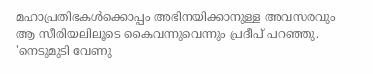മഹാപ്രതിഭകൾക്കൊപ്പം അഭിനയിക്കാനുള്ള അവസരവും ആ സീരിയലിലൂടെ കൈവന്നുവെന്നും പ്രദീപ് പറഞ്ഞു. 'നെടുമുടി വേണു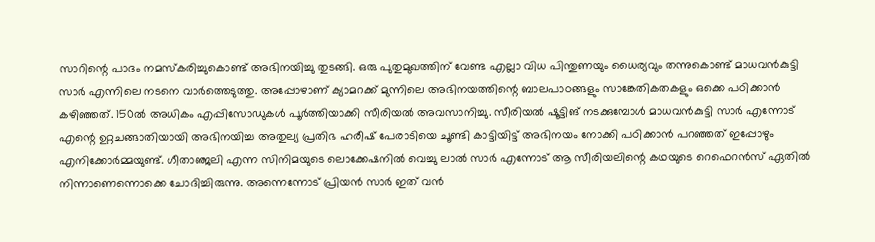സാറിന്റെ പാദം നമസ്കരിച്ചുകൊണ്ട് അഭിനയിച്ചു തുടങ്ങി. ഒരു പുതുമുഖത്തിന് വേണ്ട എല്ലാ വിധ പിന്തുണയും ധൈര്യവും തന്നുകൊണ്ട് മാധവൻകുട്ടി സാർ എന്നിലെ നടനെ വാർത്തെടുത്തു. അപ്പോഴാണ് ക്യാമറക്ക് മുന്നിലെ അഭിനയത്തിന്റെ ബാലപാഠങ്ങളും സാങ്കേതികതകളും ഒക്കെ പഠിക്കാൻ കഴിഞ്ഞത്. 150ൽ അധികം എപ്പിസോഡുകൾ പൂർത്തിയാക്കി സീരിയൽ അവസാനിച്ചു. സീരിയൽ ഷൂട്ടിങ് നടക്കുമ്പോൾ മാധവൻകുട്ടി സാർ എന്നോട് എന്റെ ഉറ്റചങ്ങാതിയായി അഭിനയിച്ച അതുല്യ പ്രതിഭ ഹരീഷ് പേരാടിയെ ചൂണ്ടി കാട്ടിയിട്ട് അഭിനയം നോക്കി പഠിക്കാൻ പറഞ്ഞത് ഇപ്പോഴും എനിക്കോർമ്മയുണ്ട്. ഗീതാഞ്ജലി എന്ന സിനിമയുടെ ലൊക്കേഷനിൽ വെച്ചു ലാൽ സാർ എന്നോട് ആ സീരിയലിന്റെ കഥയുടെ റെഫെറൻസ് ഏതിൽ നിന്നാണെന്നൊക്കെ ചോദിച്ചിരുന്നു. അന്നെന്നോട് പ്രിയൻ സാർ ഇത് വൻ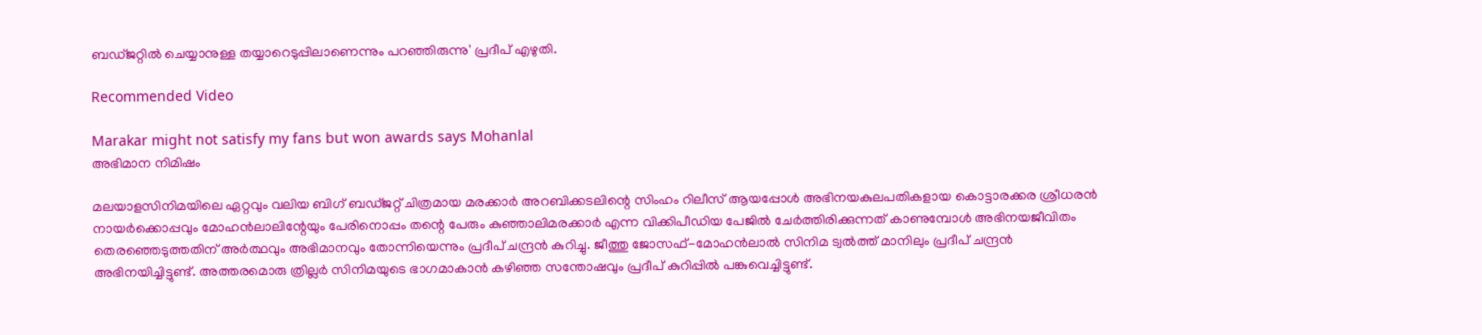ബഡ്ജറ്റിൽ ചെയ്യാനുള്ള തയ്യാറെടുപ്പിലാണെന്നും പറഞ്ഞിരുന്നു' പ്രദീപ് എഴുതി.

Recommended Video

Marakar might not satisfy my fans but won awards says Mohanlal
അഭിമാന നിമിഷം

മലയാളസിനിമയിലെ ഏറ്റവും വലിയ ബിഗ്‌ ബഡ്ജറ്റ് ചിത്രമായ മരക്കാർ അറബിക്കടലിന്റെ സിംഹം റിലീസ് ആയപ്പോൾ അഭിനയകുലപതികളായ കൊട്ടാരക്കര ശ്രീധരൻ നായർക്കൊപ്പവും മോഹൻലാലിന്റേയും പേരിനൊപ്പം തന്റെ പേരും കുഞ്ഞാലിമരക്കാർ എന്ന വിക്കിപീഡിയ പേജിൽ ചേർത്തിരിക്കുന്നത് കാണുമ്പോൾ അഭിനയജീവിതം തെരഞ്ഞെടുത്തതിന് അർത്ഥവും അഭിമാനവും തോന്നിയെന്നും പ്രദീപ് ചന്ദ്രൻ കുറിച്ചു. ജീത്തു ജോസഫ്-മോഹൻലാൽ സിനിമ ട്വൽത്ത് മാനിലും പ്രദീപ് ചന്ദ്രൻ അഭിനയിച്ചിട്ടുണ്ട്. അത്തരമൊരു ത്രില്ലർ സിനിമയുടെ ഭാഗമാകാൻ കഴിഞ്ഞ സന്തോഷവും പ്രദീപ് കുറിപ്പിൽ പങ്കുവെച്ചിട്ടുണ്ട്.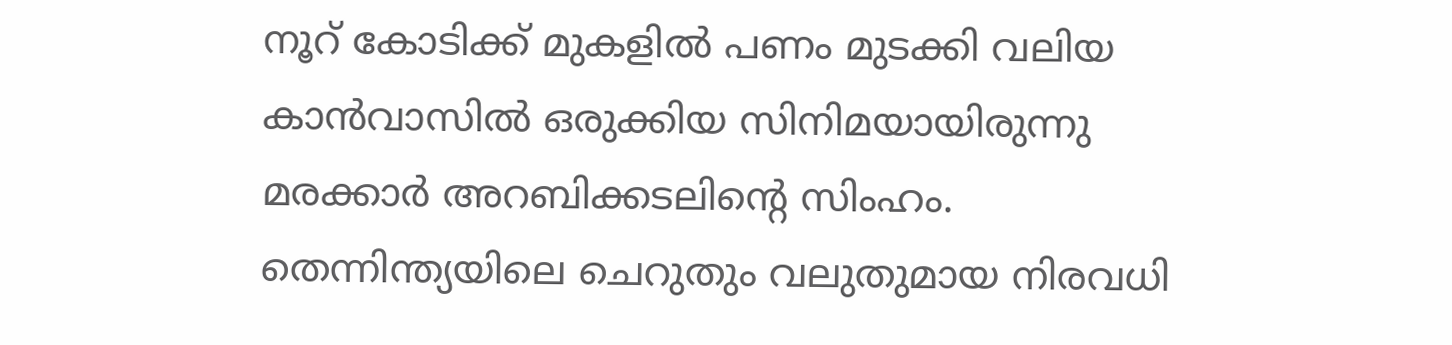നൂറ് കോടിക്ക് മുകളിൽ പണം മുടക്കി വലിയ കാൻവാസിൽ ഒരുക്കിയ സിനിമയായിരുന്നു മരക്കാർ അറബിക്കടലിന്റെ സിംഹം. തെന്നിന്ത്യയിലെ ചെറുതും വലുതുമായ നിരവധി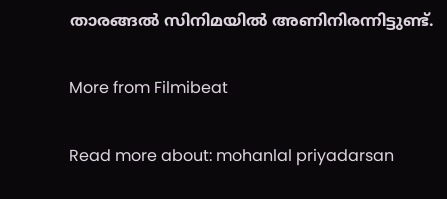താരങ്ങൽ സിനിമയിൽ അണിനിരന്നിട്ടുണ്ട്.

More from Filmibeat

Read more about: mohanlal priyadarsan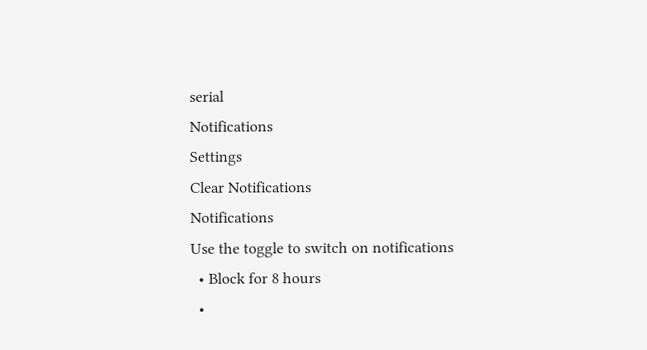serial
Notifications
Settings
Clear Notifications
Notifications
Use the toggle to switch on notifications
  • Block for 8 hours
  •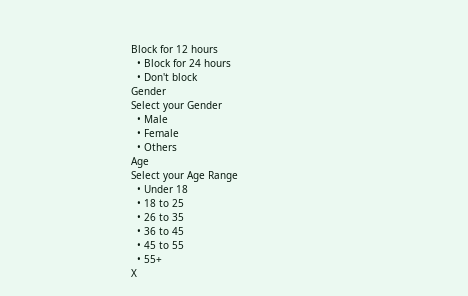Block for 12 hours
  • Block for 24 hours
  • Don't block
Gender
Select your Gender
  • Male
  • Female
  • Others
Age
Select your Age Range
  • Under 18
  • 18 to 25
  • 26 to 35
  • 36 to 45
  • 45 to 55
  • 55+
X